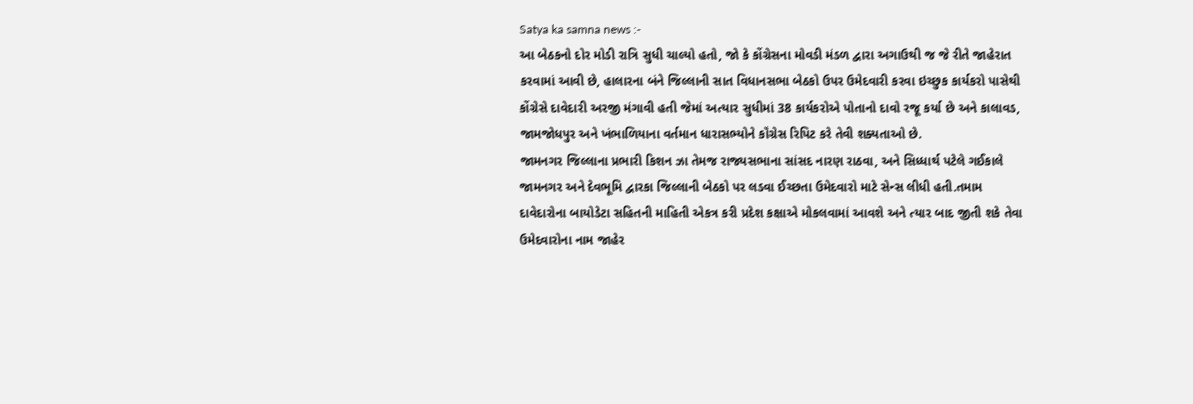Satya ka samna news :-
આ બેઠકનો દોર મોડી રાત્રિ સુધી ચાલ્યો હતો, જો કે કોંગ્રેસના મોવડી મંડળ દ્વારા અગાઉથી જ જે રીતે જાહેરાત કરવામાં આવી છે, હાલારના બંને જિલ્લાની સાત વિધાનસભા બેઠકો ઉપર ઉમેદવારી કરવા ઇચ્છુક કાર્યકરો પાસેથી કોંગ્રેસે દાવેદારી અરજી મંગાવી હતી જેમાં અત્યાર સુધીમાં 38 કાર્યકરોએ પોતાનો દાવો રજૂ કર્યા છે અને કાલાવડ, જામજોધપુર અને ખંભાળિયાના વર્તમાન ધારાસભ્યોને કૉંગ્રેસ રિપિટ કરે તેવી શક્યતાઓ છે.
જામનગર જિલ્લાના પ્રભારી કિશન ઝા તેમજ રાજ્યસભાના સાંસદ નારણ રાઠવા, અને સિધ્ધાર્થ પટેલે ગઈકાલે જામનગર અને દેવભૂમિ દ્વારકા જિલ્લાની બેઠકો પર લડવા ઈચ્છતા ઉમેદવારો માટે સેન્સ લીધી હતી.તમામ દાવેદારોના બાયોડેટા સહિતની માહિતી એકત્ર કરી પ્રદેશ કક્ષાએ મોકલવામાં આવશે અને ત્યાર બાદ જીતી શકે તેવા ઉમેદવારોના નામ જાહેર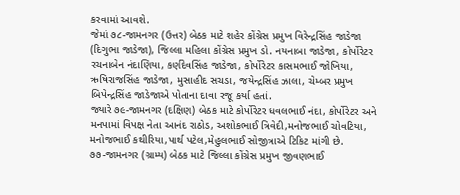કરવામાં આવશે.
જેમાં ૭૮-જામનગર (ઉત્તર) બેઠક માટે શહેર કોંગ્રેસ પ્રમુખ વિરેન્દ્રસિંહ જાડેજા (દિગુભા જાડેજા), જિલ્લા મહિલા કોંગ્રેસ પ્રમુખ ડો. નયનાબા જાડેજા, કોર્પોરેટર રચનાબેન નંદાણિયા, કર્ણદેવસિંહ જાડેજા, કોર્પોરેટર કાસમભાઈ જોખિયા, ઋષિરાજસિંહ જાડેજા, મુસાહીદ સચડા, જયેન્દ્રસિંહ ઝાલા, ચેમ્બર પ્રમુખ બિપેન્દ્રસિંહ જાડેજાએ પોતાના દાવા રજૂ કર્યા હતાં.
જ્યારે ૭૯-જામનગર (દક્ષિણ) બેઠક માટે કોર્પોરેટર ધવલભાઈ નંદા, કોર્પોરેટર અને મનપામાં વિપક્ષ નેતા આનંદ રાઠોડ, અશોકભાઈ ત્રિવેદી,મનોજભાઈ ચોવટિયા, મનોજભાઈ કથીરિયા,પાર્થ પટેલ,મેહુલભાઈ સોજીત્રાએ ટિકિટ માંગી છે.
૭૭-જામનગર (ગ્રામ્ય) બેઠક માટે જિલ્લા કોંગ્રેસ પ્રમુખ જીવણભાઈ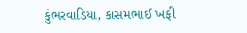કુંભરવાડિયા, કાસમભાઈ ખફી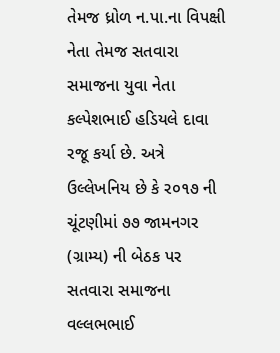તેમજ ધ્રોળ ન.પા.ના વિપક્ષી નેતા તેમજ સતવારા સમાજના યુવા નેતા કલ્પેશભાઈ હડિયલે દાવા રજૂ કર્યા છે. અત્રે ઉલ્લેખનિય છે કે ર૦૧૭ ની ચૂંટણીમાં ૭૭ જામનગર (ગ્રામ્ય) ની બેઠક પર સતવારા સમાજના વલ્લભભાઈ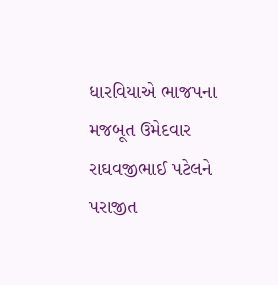ધારવિયાએ ભાજપના મજબૂત ઉમેદવાર રાઘવજીભાઈ પટેલને પરાજીત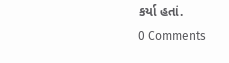કર્યા હતાં.
0 Comments